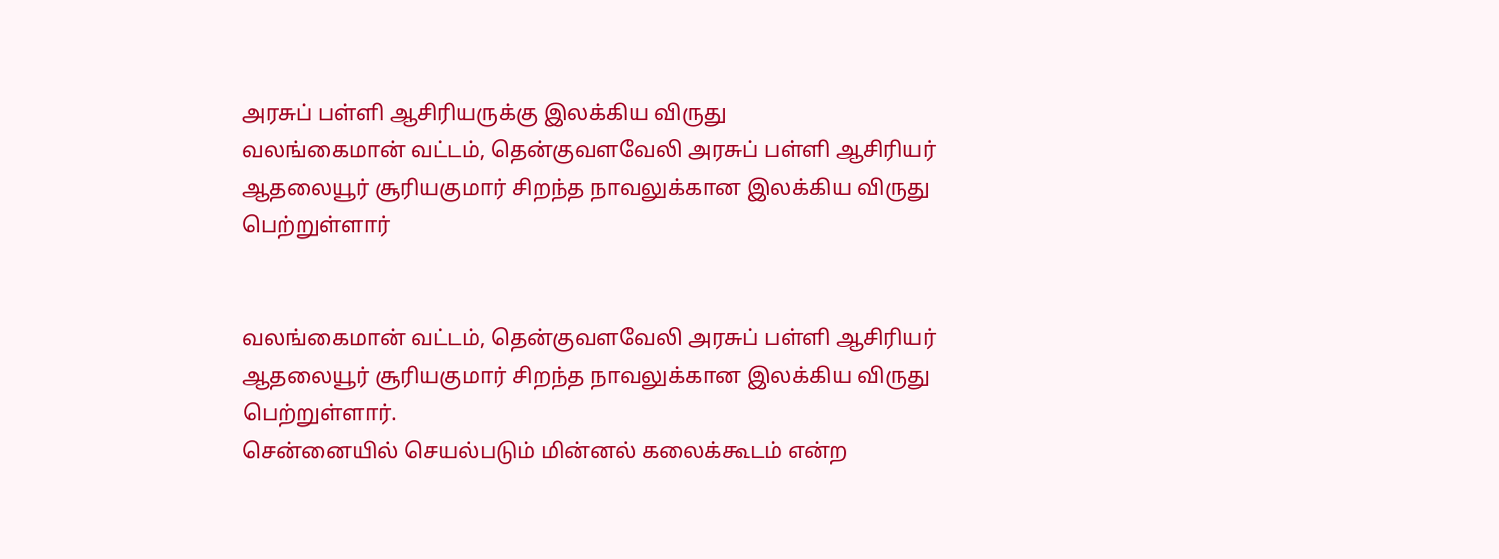அரசுப் பள்ளி ஆசிரியருக்கு இலக்கிய விருது
வலங்கைமான் வட்டம், தென்குவளவேலி அரசுப் பள்ளி ஆசிரியர் ஆதலையூர் சூரியகுமார் சிறந்த நாவலுக்கான இலக்கிய விருது பெற்றுள்ளார்


வலங்கைமான் வட்டம், தென்குவளவேலி அரசுப் பள்ளி ஆசிரியர் ஆதலையூர் சூரியகுமார் சிறந்த நாவலுக்கான இலக்கிய விருது பெற்றுள்ளார்.
சென்னையில் செயல்படும் மின்னல் கலைக்கூடம் என்ற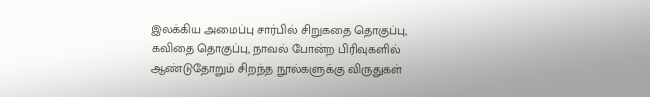இலக்கிய அமைப்பு சார்பில் சிறுகதை தொகுப்பு, கவிதை தொகுப்பு, நாவல் போன்ற பிரிவுகளில் ஆண்டுதோறும் சிறந்த நூல்களுக்கு விருதுகள்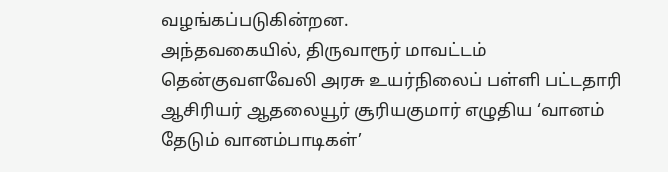வழங்கப்படுகின்றன.
அந்தவகையில், திருவாரூர் மாவட்டம் தென்குவளவேலி அரசு உயர்நிலைப் பள்ளி பட்டதாரி ஆசிரியர் ஆதலையூர் சூரியகுமார் எழுதிய ‘வானம் தேடும் வானம்பாடிகள்’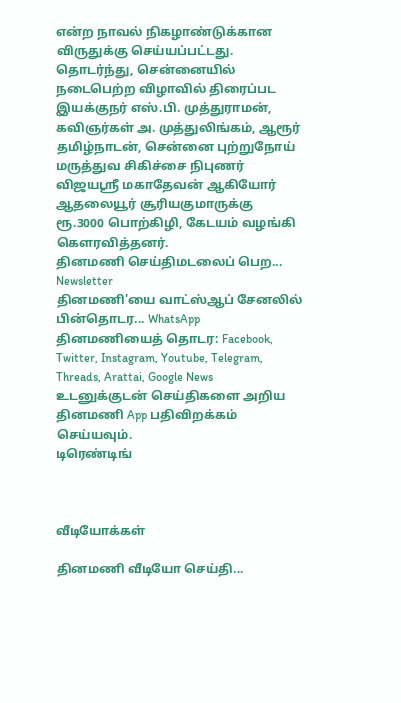என்ற நாவல் நிகழாண்டுக்கான விருதுக்கு செய்யப்பட்டது. தொடர்ந்து, சென்னையில் நடைபெற்ற விழாவில் திரைப்பட இயக்குநர் எஸ்.பி. முத்துராமன், கவிஞர்கள் அ. முத்துலிங்கம், ஆரூர் தமிழ்நாடன், சென்னை புற்றுநோய் மருத்துவ சிகிச்சை நிபுணர் விஜயஸ்ரீ மகாதேவன் ஆகியோர் ஆதலையூர் சூரியகுமாருக்கு ரூ.3000 பொற்கிழி, கேடயம் வழங்கி கௌரவித்தனர்.
தினமணி செய்திமடலைப் பெற... Newsletter
தினமணி'யை வாட்ஸ்ஆப் சேனலில் பின்தொடர... WhatsApp
தினமணியைத் தொடர: Facebook, Twitter, Instagram, Youtube, Telegram, Threads, Arattai, Google News
உடனுக்குடன் செய்திகளை அறிய தினமணி App பதிவிறக்கம் செய்யவும்.
டிரெண்டிங்



வீடியோக்கள்

தினமணி வீடியோ செய்தி...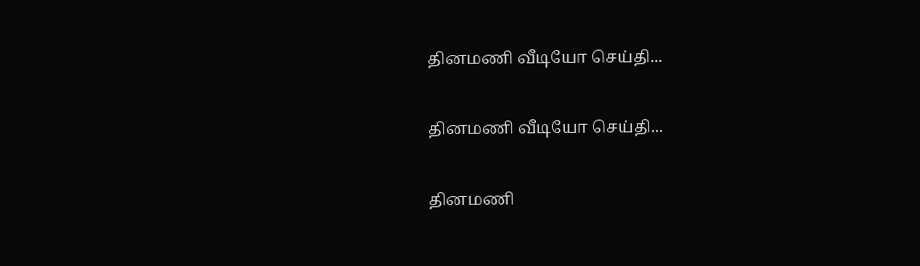தினமணி வீடியோ செய்தி...

தினமணி வீடியோ செய்தி...

தினமணி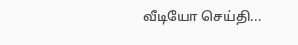வீடியோ செய்தி...